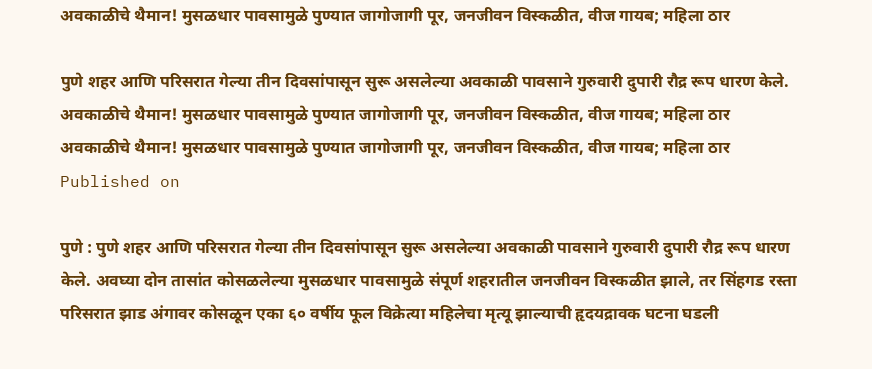अवकाळीचे थैमान! मुसळधार पावसामुळे पुण्यात जागोजागी पूर, जनजीवन विस्कळीत, वीज गायब; महिला ठार

पुणे शहर आणि परिसरात गेल्या तीन दिवसांपासून सुरू असलेल्या अवकाळी पावसाने गुरुवारी दुपारी रौद्र रूप धारण केले.
अवकाळीचे थैमान! मुसळधार पावसामुळे पुण्यात जागोजागी पूर, जनजीवन विस्कळीत, वीज गायब; महिला ठार
अवकाळीचे थैमान! मुसळधार पावसामुळे पुण्यात जागोजागी पूर, जनजीवन विस्कळीत, वीज गायब; महिला ठार
Published on

पुणे : पुणे शहर आणि परिसरात गेल्या तीन दिवसांपासून सुरू असलेल्या अवकाळी पावसाने गुरुवारी दुपारी रौद्र रूप धारण केले. अवघ्या दोन तासांत कोसळलेल्या मुसळधार पावसामुळे संपूर्ण शहरातील जनजीवन विस्कळीत झाले, तर सिंहगड रस्ता परिसरात झाड अंगावर कोसळून एका ६० वर्षीय फूल विक्रेत्या महिलेचा मृत्यू झाल्याची हृदयद्रावक घटना घडली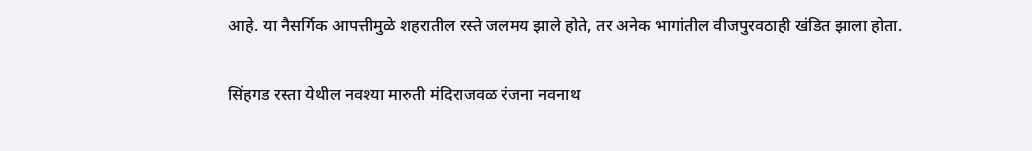आहे. या नैसर्गिक आपत्तीमुळे शहरातील रस्ते जलमय झाले होते, तर अनेक भागांतील वीजपुरवठाही खंडित झाला होता.

सिंहगड रस्ता येथील नवश्या मारुती मंदिराजवळ रंजना नवनाथ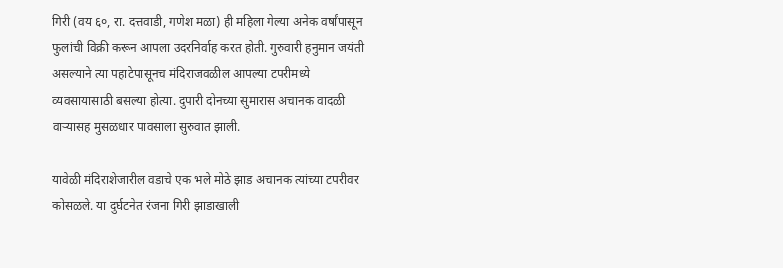गिरी (वय ६०, रा. दत्तवाडी, गणेश मळा) ही महिला गेल्या अनेक वर्षांपासून फुलांची विक्री करून आपला उदरनिर्वाह करत होती. गुरुवारी हनुमान जयंती असल्याने त्या पहाटेपासूनच मंदिराजवळील आपल्या टपरीमध्ये व्यवसायासाठी बसल्या होत्या. दुपारी दोनच्या सुमारास अचानक वादळी वाऱ्यासह मुसळधार पावसाला सुरुवात झाली.

यावेळी मंदिराशेजारील वडाचे एक भले मोठे झाड अचानक त्यांच्या टपरीवर कोसळले. या दुर्घटनेत रंजना गिरी झाडाखाली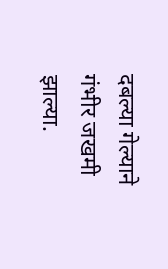दबल्या गेल्याने गंभीर जखमी झाल्या.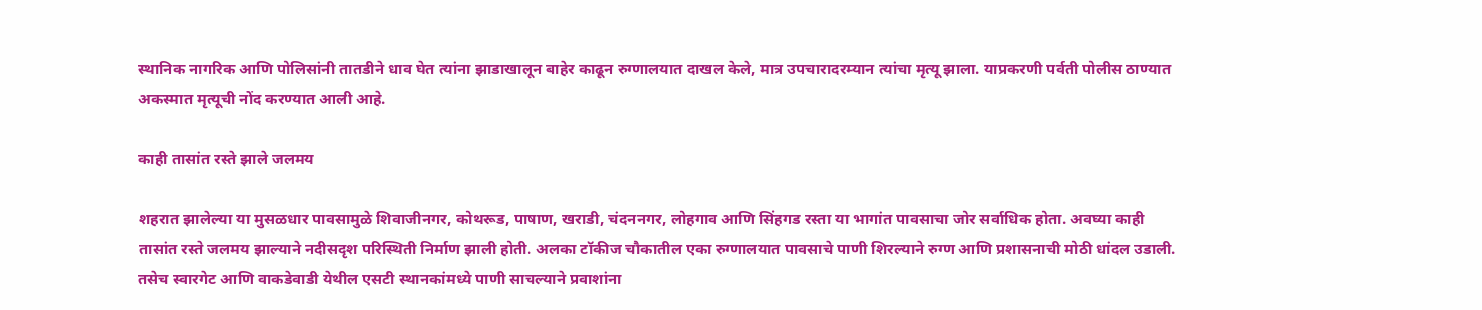स्थानिक नागरिक आणि पोलिसांनी तातडीने धाव घेत त्यांना झाडाखालून बाहेर काढून रुग्णालयात दाखल केले, मात्र उपचारादरम्यान त्यांचा मृत्यू झाला. याप्रकरणी पर्वती पोलीस ठाण्यात अकस्मात मृत्यूची नोंद करण्यात आली आहे.

काही तासांत रस्ते झाले जलमय

शहरात झालेल्या या मुसळधार पावसामुळे शिवाजीनगर, कोथरूड, पाषाण, खराडी, चंदननगर, लोहगाव आणि सिंहगड रस्ता या भागांत पावसाचा जोर सर्वाधिक होता. अवघ्या काही तासांत रस्ते जलमय झाल्याने नदीसदृश परिस्थिती निर्माण झाली होती. अलका टॉकीज चौकातील एका रुग्णालयात पावसाचे पाणी शिरल्याने रुग्ण आणि प्रशासनाची मोठी धांदल उडाली. तसेच स्वारगेट आणि वाकडेवाडी येथील एसटी स्थानकांमध्ये पाणी साचल्याने प्रवाशांना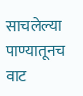साचलेल्या पाण्यातूनच वाट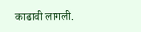काढावी लागली.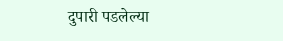दुपारी पडलेल्या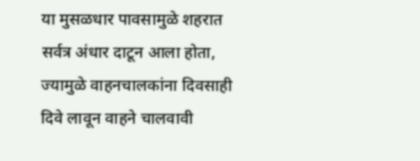या मुसळधार पावसामुळे शहरात सर्वत्र अंधार दाटून आला होता, ज्यामुळे वाहनचालकांना दिवसाही दिवे लावून वाहने चालवावी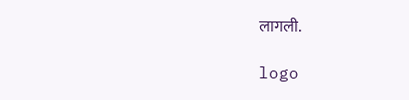लागली.

logo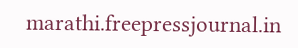marathi.freepressjournal.in